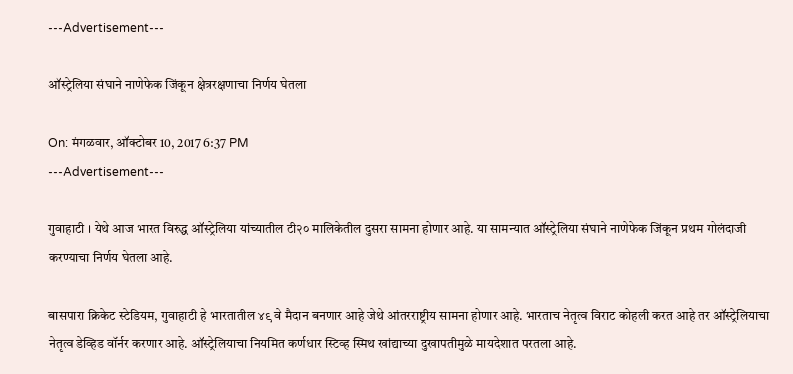---Advertisement---

ऑस्ट्रेलिया संघाने नाणेफेक जिंकून क्षेत्ररक्षणाचा निर्णय घेतला

On: मंगळवार, ऑक्टोबर 10, 2017 6:37 PM
---Advertisement---

गुवाहाटी । येथे आज भारत विरुद्ध ऑस्ट्रेलिया यांच्यातील टी२० मालिकेतील दुसरा सामना होणार आहे. या सामन्यात ऑस्ट्रेलिया संघाने नाणेफेक जिंकून प्रथम गोलंदाजी करण्याचा निर्णय घेतला आहे.

बासपारा क्रिकेट स्टेडियम, गुवाहाटी हे भारतातील ४९ वे मैदान बनणार आहे जेथे आंतरराष्ट्रीय सामना होणार आहे. भारताच नेतृत्व विराट कोहली करत आहे तर ऑस्ट्रेलियाचा नेतृत्व डेव्हिड वॉर्नर करणार आहे. ऑस्ट्रेलियाचा नियमित कर्णधार स्टिव्ह स्मिथ खांद्याच्या दुखापतीमुळे मायदेशात परतला आहे.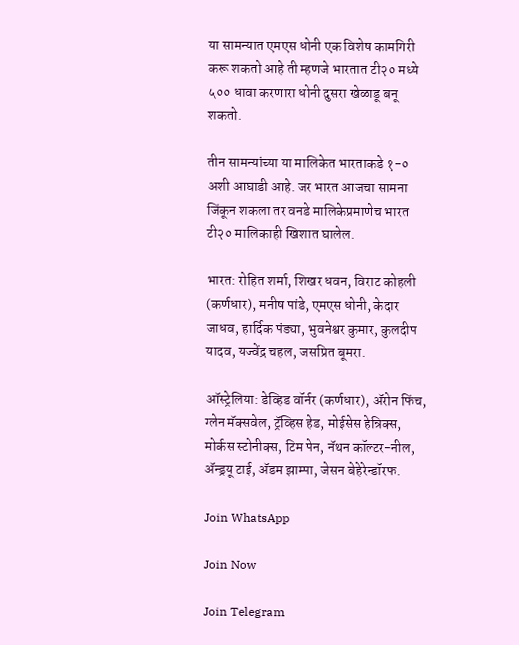या सामन्यात एमएस धोनी एक विशेष कामगिरी करू शकतो आहे ती म्हणजे भारतात टी२० मध्ये ५०० धावा करणारा धोनी दुसरा खेळाडू बनू शकतो.

तीन सामन्यांच्या या मालिकेत भारताकडे १-० अशी आघाडी आहे. जर भारत आजचा सामना जिंकून शकला तर वनडे मालिकेप्रमाणेच भारत टी२० मालिकाही खिशात घालेल.

भारत: रोहित शर्मा, शिखर धवन, विराट कोहली (कर्णधार), मनीष पांडे, एमएस धोनी, केदार जाधव, हार्दिक पंड्या, भुवनेश्वर कुमार, कुलदीप यादव, यज्वेंद्र चहल, जसप्रित बूमरा.

ऑस्ट्रेलिया: डेव्हिड वॉर्नर (कर्णधार), ॲरोन फिंच, ग्लेन मॅक्सवेल, ट्रॅव्हिस हेड, मोईसेस हेन्रिक्स, मोर्कस स्टोनीक्स, टिम पेन, नॅथन कॉल्टर-नील, ॲन्ड्रयू टाई, ॲडम झाम्पा, जेसन बेहेरेन्डॉरफ.

Join WhatsApp

Join Now

Join Telegram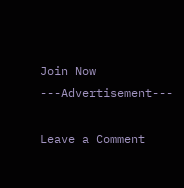Join Now
---Advertisement---

Leave a Comment